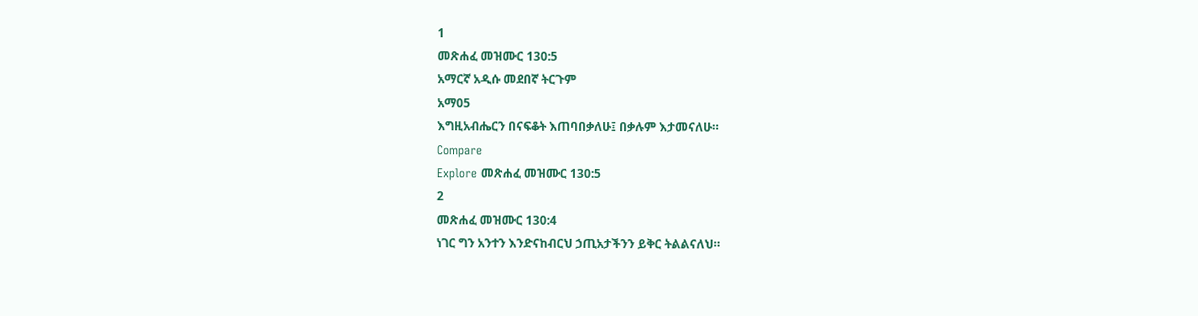1
መጽሐፈ መዝሙር 130:5
አማርኛ አዲሱ መደበኛ ትርጉም
አማ05
እግዚአብሔርን በናፍቆት እጠባበቃለሁ፤ በቃሉም እታመናለሁ።
Compare
Explore መጽሐፈ መዝሙር 130:5
2
መጽሐፈ መዝሙር 130:4
ነገር ግን አንተን እንድናከብርህ ኃጢአታችንን ይቅር ትልልናለህ።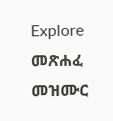Explore መጽሐፈ መዝሙር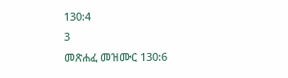130:4
3
መጽሐፈ መዝሙር 130:6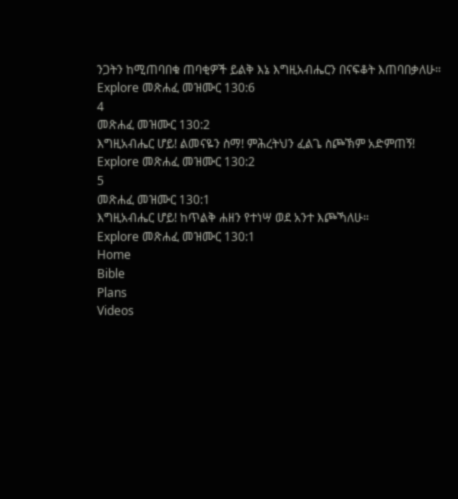ንጋትን ከሚጠባበቁ ጠባቂዎች ይልቅ እኔ እግዚአብሔርን በናፍቆት እጠባበቃለሁ።
Explore መጽሐፈ መዝሙር 130:6
4
መጽሐፈ መዝሙር 130:2
እግዚአብሔር ሆይ! ልመናዬን ስማ! ምሕረትህን ፈልጌ ስጮኽም አድምጠኝ!
Explore መጽሐፈ መዝሙር 130:2
5
መጽሐፈ መዝሙር 130:1
እግዚአብሔር ሆይ! ከጥልቅ ሐዘን የተነሣ ወደ አንተ እጮኻለሁ።
Explore መጽሐፈ መዝሙር 130:1
Home
Bible
Plans
Videos